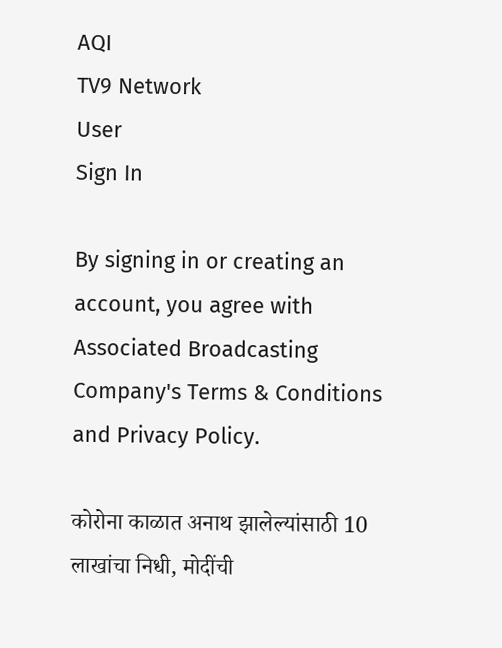AQI
TV9 Network
User
Sign In

By signing in or creating an account, you agree with Associated Broadcasting Company's Terms & Conditions and Privacy Policy.

कोरोना काळात अनाथ झालेल्यांसाठी 10 लाखांचा निधी, मोदींची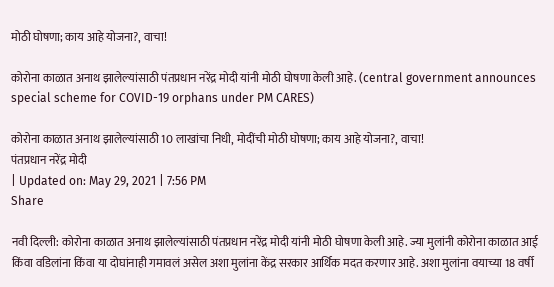मोठी घोषणा; काय आहे योजना?, वाचा!

कोरोना काळात अनाथ झालेल्यांसाठी पंतप्रधान नरेंद्र मोदी यांनी मोठी घोषणा केली आहे. (central government announces special scheme for COVID-19 orphans under PM CARES)

कोरोना काळात अनाथ झालेल्यांसाठी 10 लाखांचा निधी, मोदींची मोठी घोषणा; काय आहे योजना?, वाचा!
पंतप्रधान नरेंद्र मोदी
| Updated on: May 29, 2021 | 7:56 PM
Share

नवी दिल्ली: कोरोना काळात अनाथ झालेल्यांसाठी पंतप्रधान नरेंद्र मोदी यांनी मोठी घोषणा केली आहे. ज्या मुलांनी कोरोना काळात आई किंवा वडिलांना किंवा या दोघांनाही गमावलं असेल अशा मुलांना केंद्र सरकार आर्थिक मदत करणार आहे. अशा मुलांना वयाच्या 18 वर्षी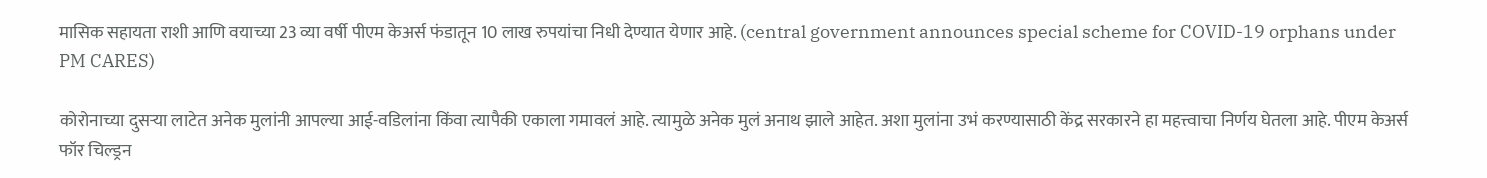मासिक सहायता राशी आणि वयाच्या 23 व्या वर्षी पीएम केअर्स फंडातून 10 लाख रुपयांचा निधी देण्यात येणार आहे. (central government announces special scheme for COVID-19 orphans under PM CARES)

कोरोनाच्या दुसऱ्या लाटेत अनेक मुलांनी आपल्या आई-वडिलांना किंवा त्यापैकी एकाला गमावलं आहे. त्यामुळे अनेक मुलं अनाथ झाले आहेत. अशा मुलांना उभं करण्यासाठी केंद्र सरकारने हा महत्त्वाचा निर्णय घेतला आहे. पीएम केअर्स फॉर चिल्ड्रन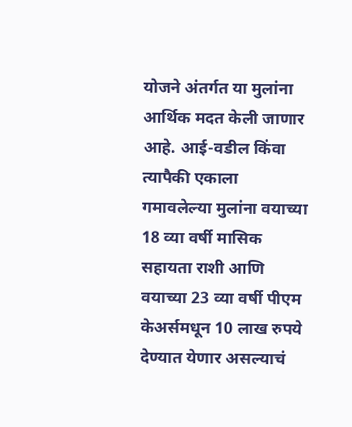योजने अंतर्गत या मुलांना आर्थिक मदत केली जाणार आहे. आई-वडील किंवा त्यापैकी एकाला गमावलेल्या मुलांना वयाच्या 18 व्या वर्षी मासिक सहायता राशी आणि वयाच्या 23 व्या वर्षी पीएम केअर्समधून 10 लाख रुपये देण्यात येणार असल्याचं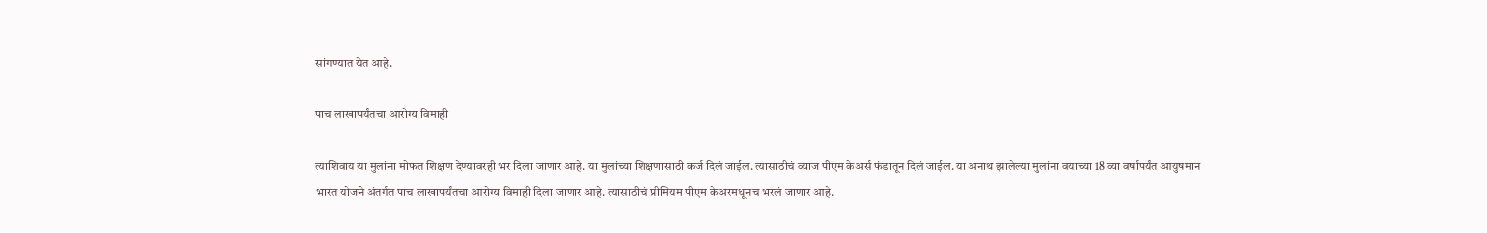सांगण्यात येत आहे.

पाच लाखापर्यंतचा आरोग्य विमाही

त्याशिवाय या मुलांना मोफत शिक्षण देण्यावरही भर दिला जाणार आहे. या मुलांच्या शिक्षणासाठी कर्ज दिलं जाईल. त्यासाठीचं व्याज पीएम केअर्स फंडातून दिलं जाईल. या अनाथ झालेल्या मुलांना वयाच्या 18 व्या वर्षापर्यंत आयुषमान भारत योजने अंतर्गत पाच लाखापर्यंतचा आरोग्य विमाही दिला जाणार आहे. त्यासाठीचं प्रीमियम पीएम केअरमधूनच भरलं जाणार आहे.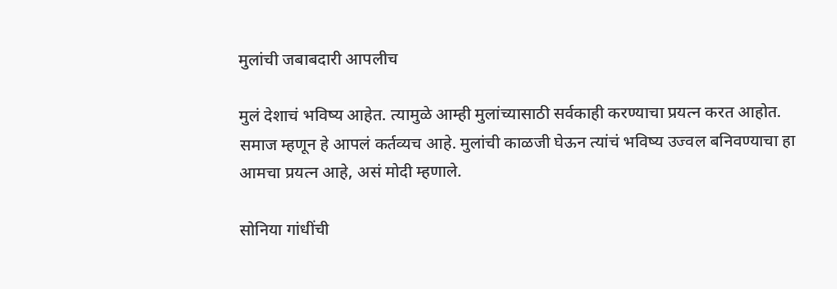मुलांची जबाबदारी आपलीच

मुलं देशाचं भविष्य आहेत. त्यामुळे आम्ही मुलांच्यासाठी सर्वकाही करण्याचा प्रयत्न करत आहोत. समाज म्हणून हे आपलं कर्तव्यच आहे. मुलांची काळजी घेऊन त्यांचं भविष्य उज्वल बनिवण्याचा हा आमचा प्रयत्न आहे, असं मोदी म्हणाले.

सोनिया गांधींची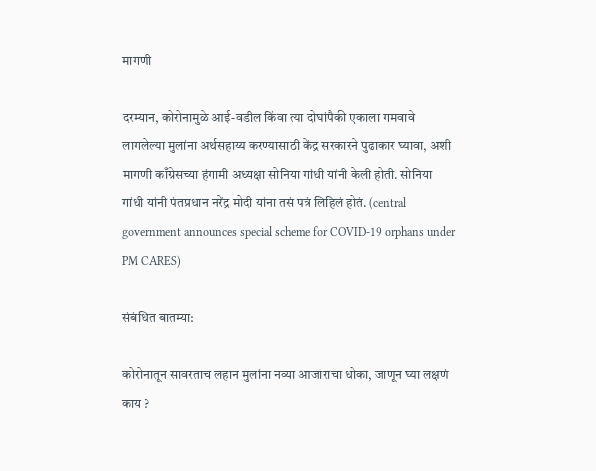मागणी

दरम्यान, कोरोनामुळे आई-वडील किंवा त्या दोघांपैकी एकाला गमवावे लागलेल्या मुलांना अर्थसहाय्य करण्यासाठी केंद्र सरकारने पुढाकार घ्यावा, अशी मागणी काँग्रेसच्या हंगामी अध्यक्षा सोनिया गांधी यांनी केली होती. सोनिया गांधी यांनी पंतप्रधान नरेंद्र मोदी यांना तसं पत्रं लिहिलं होतं. (central government announces special scheme for COVID-19 orphans under PM CARES)

संबंधित बातम्या:

कोरोनातून सावरताच लहान मुलांना नव्या आजाराचा धोका, जाणून घ्या लक्षणं काय ?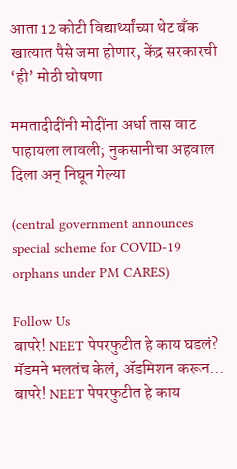आता 12 कोटी विद्यार्थ्यांच्या थेट बँक खात्यात पैसे जमा होणार, केंद्र सरकारची ‘ही’ मोठी घोषणा

ममतादीदींनी मोदींना अर्धा तास वाट पाहायला लावली; नुकसानीचा अहवाल दिला अन् निघून गेल्या

(central government announces special scheme for COVID-19 orphans under PM CARES)

Follow Us
बापरे! NEET पेपरफुटीत हे काय घडलं? मॅडमने भलतंच केलं, ॲडमिशन करून...
बापरे! NEET पेपरफुटीत हे काय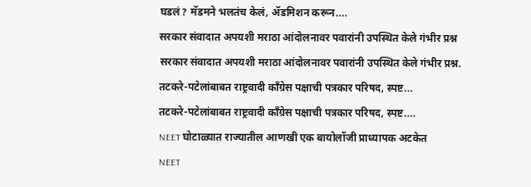घडलं? मॅडमने भलतंच केलं, ॲडमिशन करून....
सरकार संवादात अपयशी मराठा आंदोलनावर पवारांनी उपस्थित केले गंभीर प्रश्न
सरकार संवादात अपयशी मराठा आंदोलनावर पवारांनी उपस्थित केले गंभीर प्रश्न.
तटकरे-पटेलांबाबत राष्ट्रवादी कॉंग्रेस पक्षाची पत्रकार परिषद, स्पष्ट...
तटकरे-पटेलांबाबत राष्ट्रवादी कॉंग्रेस पक्षाची पत्रकार परिषद, स्पष्ट....
NEET घोटाळ्यात राज्यातील आणखी एक बायोलॉजी प्राध्यापक अटकेत
NEET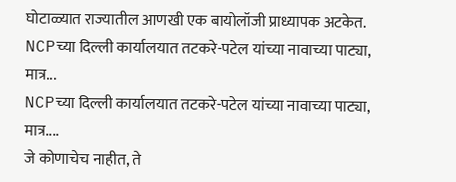घोटाळ्यात राज्यातील आणखी एक बायोलॉजी प्राध्यापक अटकेत.
NCPच्या दिल्ली कार्यालयात तटकरे-पटेल यांच्या नावाच्या पाट्या, मात्र...
NCPच्या दिल्ली कार्यालयात तटकरे-पटेल यांच्या नावाच्या पाट्या, मात्र....
जे कोणाचेच नाहीत, ते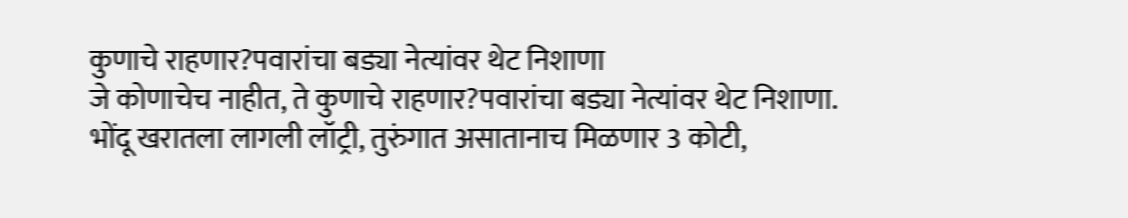कुणाचे राहणार?पवारांचा बड्या नेत्यांवर थेट निशाणा
जे कोणाचेच नाहीत, ते कुणाचे राहणार?पवारांचा बड्या नेत्यांवर थेट निशाणा.
भोंदू खरातला लागली लॉट्री, तुरुंगात असातानाच मिळणार 3 कोटी,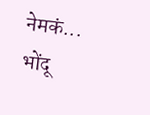नेमकं...
भोंदू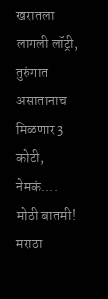खरातला लागली लॉट्री, तुरुंगात असातानाच मिळणार 3 कोटी, नेमकं....
मोठी बातमी! मराठा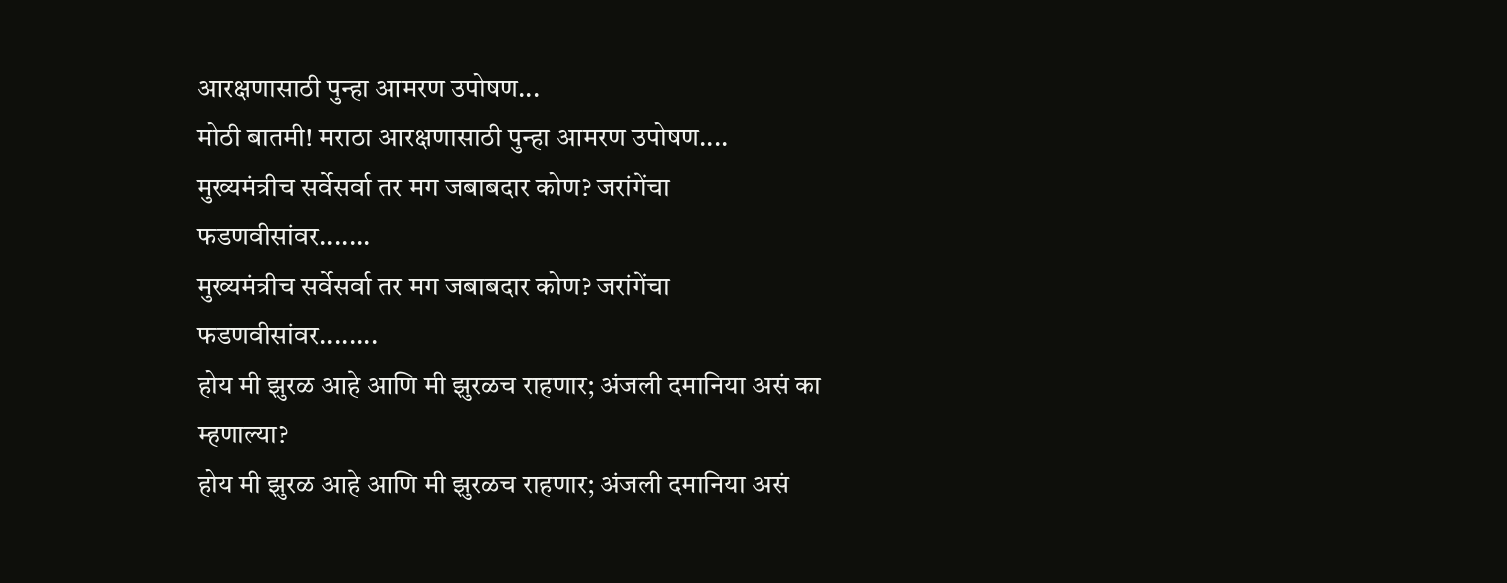आरक्षणासाठी पुन्हा आमरण उपोषण...
मोठी बातमी! मराठा आरक्षणासाठी पुन्हा आमरण उपोषण....
मुख्यमंत्रीच सर्वेसर्वा तर मग जबाबदार कोण? जरांगेंचा फडणवीसांवर.......
मुख्यमंत्रीच सर्वेसर्वा तर मग जबाबदार कोण? जरांगेंचा फडणवीसांवर........
होय मी झुरळ आहे आणि मी झुरळच राहणार; अंजली दमानिया असं का म्हणाल्या?
होय मी झुरळ आहे आणि मी झुरळच राहणार; अंजली दमानिया असं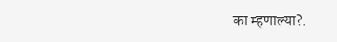का म्हणाल्या?.